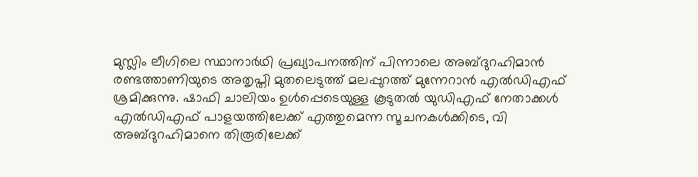മുസ്ലിം ലീഗിലെ സ്ഥാനാർഥി പ്രഖ്യാപനത്തിന് പിന്നാലെ അബ്ദുറഹിമാൻ രണ്ടത്താണിയുടെ അതൃപ്തി മുതലെടുത്ത് മലപ്പുറത്ത് മുന്നേറാൻ എൽഡിഎഫ് ശ്രമിക്കുന്നു. ഷാഫി ചാലിയം ഉൾപ്പെടെയുള്ള കൂടുതൽ യുഡിഎഫ് നേതാക്കൾ എൽഡിഎഫ് പാളയത്തിലേക്ക് എത്തുമെന്ന സൂചനകൾക്കിടെ, വി അബ്ദുറഹിമാനെ തിരൂരിലേക്ക്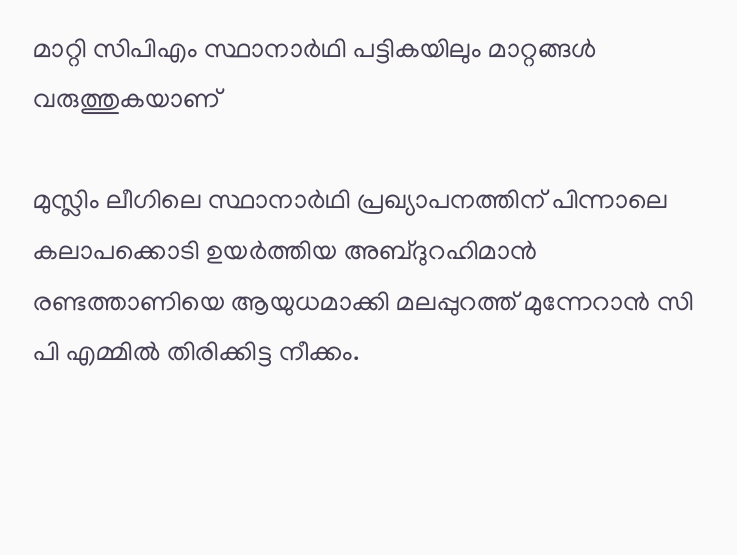മാറ്റി സിപിഎം സ്ഥാനാർഥി പട്ടികയിലും മാറ്റങ്ങൾ വരുത്തുകയാണ്

മുസ്ലിം ലീഗിലെ സ്ഥാനാർഥി പ്രഖ്യാപനത്തിന് പിന്നാലെ കലാപക്കൊടി ഉയർത്തിയ അബ്ദുറഹിമാൻ രണ്ടത്താണിയെ ആയുധമാക്കി മലപ്പുറത്ത് മുന്നേറാൻ സി പി എമ്മിൽ തിരിക്കിട്ട നീക്കം.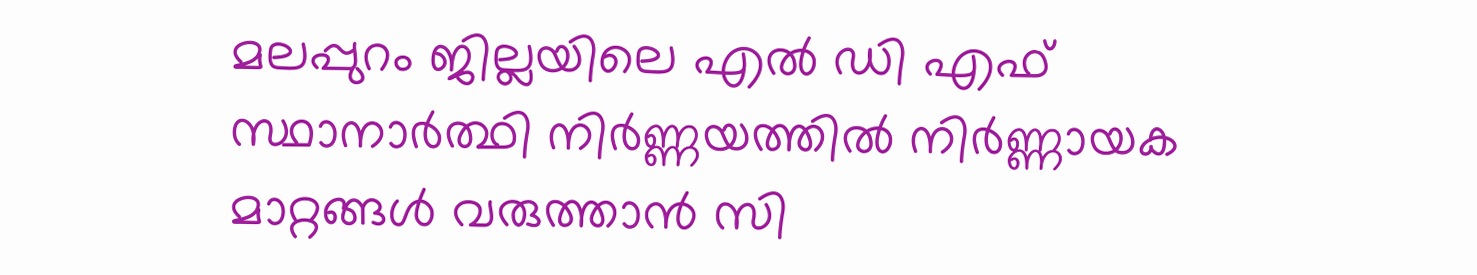മലപ്പുറം ജില്ലയിലെ എൽ ഡി എഫ് സ്ഥാനാർത്ഥി നിർണ്ണയത്തിൽ നിർണ്ണായക മാറ്റങ്ങൾ വരുത്താൻ സി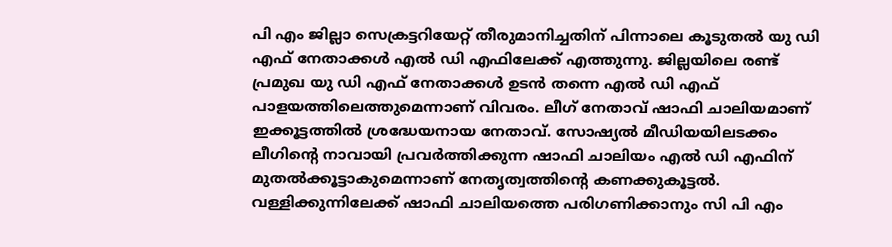പി എം ജില്ലാ സെക്രട്ടറിയേറ്റ് തീരുമാനിച്ചതിന് പിന്നാലെ കൂടുതൽ യു ഡി എഫ് നേതാക്കൾ എൽ ഡി എഫിലേക്ക് എത്തുന്നു. ജില്ലയിലെ രണ്ട് പ്രമുഖ യു ഡി എഫ് നേതാക്കൾ ഉടൻ തന്നെ എൽ ഡി എഫ് പാളയത്തിലെത്തുമെന്നാണ് വിവരം. ലീഗ് നേതാവ് ഷാഫി ചാലിയമാണ് ഇക്കൂട്ടത്തിൽ ശ്രദ്ധേയനായ നേതാവ്. സോഷ്യൽ മീഡിയയിലടക്കം ലീഗിന്‍റെ നാവായി പ്രവർത്തിക്കുന്ന ഷാഫി ചാലിയം എൽ ഡി എഫിന് മുതൽക്കൂട്ടാകുമെന്നാണ് നേതൃത്വത്തിന്‍റെ കണക്കുകൂട്ടൽ. വള്ളിക്കുന്നിലേക്ക് ഷാഫി ചാലിയത്തെ പരിഗണിക്കാനും സി പി എം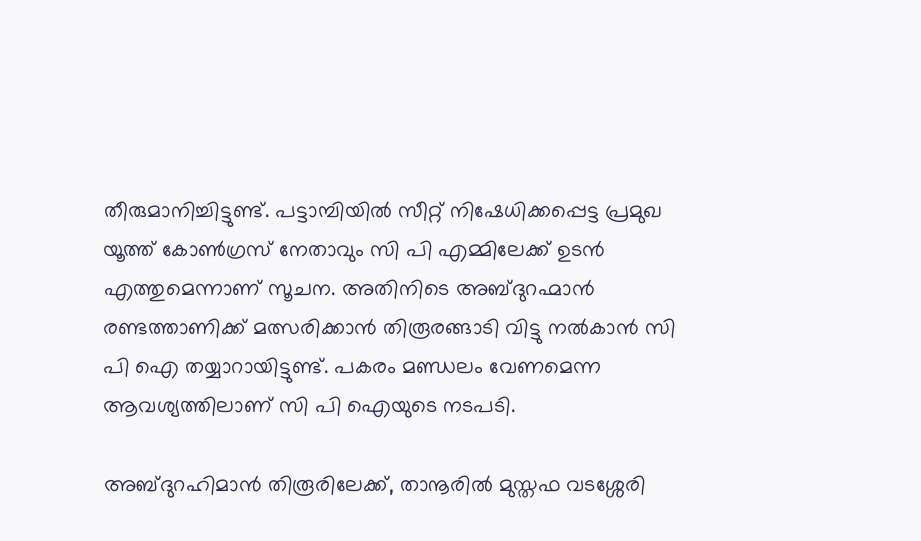തീരുമാനിച്ചിട്ടുണ്ട്. പട്ടാമ്പിയിൽ സീറ്റ് നിഷേധിക്കപ്പെട്ട പ്രമുഖ യൂത്ത് കോൺഗ്രസ് നേതാവും സി പി എമ്മിലേക്ക് ഉടൻ എത്തുമെന്നാണ് സൂചന. അതിനിടെ അബ്ദുറഹ്മാൻ രണ്ടത്താണിക്ക് മത്സരിക്കാൻ തിരൂരങ്ങാടി വിട്ടു നൽകാൻ സി പി ഐ തയ്യാറായിട്ടുണ്ട്. പകരം മണ്ഡലം വേണമെന്ന ആവശ്യത്തിലാണ് സി പി ഐയുടെ നടപടി.

അബ്ദുറഹിമാൻ തിരൂരിലേക്ക്, താനൂരിൽ മുസ്തഫ വടശ്ശേരി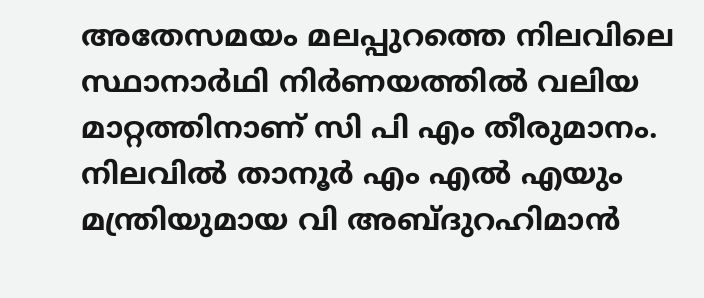അതേസമയം മലപ്പുറത്തെ നിലവിലെ സ്ഥാനാർഥി നിർണയത്തിൽ വലിയ മാറ്റത്തിനാണ് സി പി എം തീരുമാനം. നിലവിൽ താനൂർ എം എൽ എയും മന്ത്രിയുമായ വി അബ്ദുറഹിമാൻ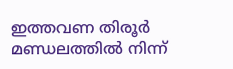ഇത്തവണ തിരൂർ മണ്ഡലത്തിൽ നിന്ന്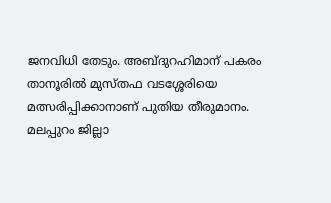ജനവിധി തേടും. അബ്ദുറഹിമാന് പകരം താനൂരിൽ മുസ്തഫ വടശ്ശേരിയെ മത്സരിപ്പിക്കാനാണ് പുതിയ തീരുമാനം. മലപ്പുറം ജില്ലാ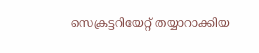സെക്രട്ടറിയേറ്റ് തയ്യാറാക്കിയ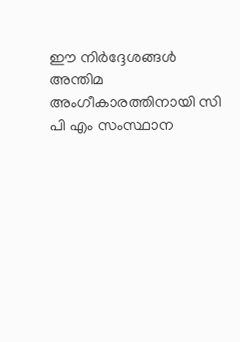ഈ നിർദ്ദേശങ്ങൾ അന്തിമ അംഗീകാരത്തിനായി സി പി എം സംസ്ഥാന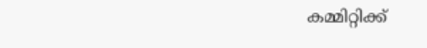കമ്മിറ്റിക്ക്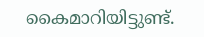കൈമാറിയിട്ടുണ്ട്.